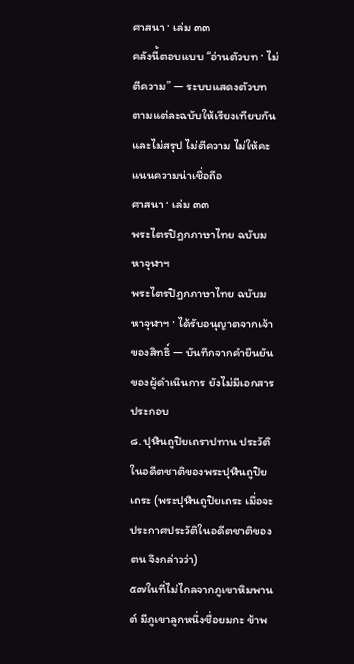ศาสนา · เล่ม ๓๓
คลังนี้ตอบแบบ “อ่านตัวบท · ไม่ตีความ” — ระบบแสดงตัวบทตามแต่ละฉบับให้เรียงเทียบกัน และไม่สรุป ไม่ตีความ ไม่ให้คะแนนความน่าเชื่อถือ
ศาสนา · เล่ม ๓๓
พระไตรปิฎกภาษาไทย ฉบับมหาจุฬาฯ
พระไตรปิฎกภาษาไทย ฉบับมหาจุฬาฯ · ได้รับอนุญาตจากเจ้าของสิทธิ์ — บันทึกจากคำยืนยันของผู้ดำเนินการ ยังไม่มีเอกสารประกอบ
๘. ปุฬินถูปิยเถราปทาน ประวัติในอดีตชาติของพระปุฬินถูปิยเถระ (พระปุฬินถูปิยเถระ เมื่อจะประกาศประวัติในอดีตชาติของตน จึงกล่าวว่า)
๕๗ในที่ไม่ไกลจากภูเขาหิมพานต์ มีภูเขาลูกหนึ่งชื่อยมกะ ข้าพ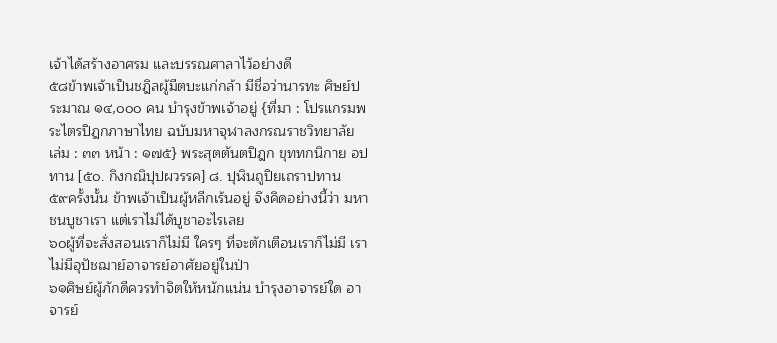เจ้าได้สร้างอาศรม และบรรณศาลาไว้อย่างดี
๕๘ข้าพเจ้าเป็นชฎิลผู้มีตบะแก่กล้า มีชื่อว่านารทะ ศิษย์ประมาณ ๑๔,๐๐๐ คน บำรุงข้าพเจ้าอยู่ {ที่มา : โปรแกรมพระไตรปิฎกภาษาไทย ฉบับมหาจุฬาลงกรณราชวิทยาลัย เล่ม : ๓๓ หน้า : ๑๗๕} พระสุตตันตปิฎก ขุททกนิกาย อปทาน [๕๐. กิงกณิปุปผวรรค] ๘. ปุฬินถูปิยเถราปทาน
๕๙ครั้งนั้น ข้าพเจ้าเป็นผู้หลีกเร้นอยู่ จึงคิดอย่างนี้ว่า มหาชนบูชาเรา แต่เราไม่ได้บูชาอะไรเลย
๖๐ผู้ที่จะสั่งสอนเราก็ไม่มี ใครๆ ที่จะตักเตือนเราก็ไม่มี เราไม่มีอุปัชฌาย์อาจารย์อาศัยอยู่ในป่า
๖๑ศิษย์ผู้ภักดีควรทำจิตให้หนักแน่น บำรุงอาจารย์ใด อาจารย์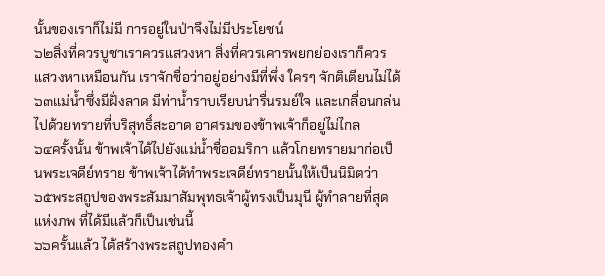นั้นของเราก็ไม่มี การอยู่ในป่าจึงไม่มีประโยชน์
๖๒สิ่งที่ควรบูชาเราควรแสวงหา สิ่งที่ควรเคารพยกย่องเราก็ควรแสวงหาเหมือนกัน เราจักชื่อว่าอยู่อย่างมีที่พึ่ง ใครๆ จักติเตียนไม่ได้
๖๓แม่น้ำซึ่งมีฝั่งลาด มีท่าน้ำราบเรียบน่ารื่นรมย์ใจ และเกลื่อนกล่นไปด้วยทรายที่บริสุทธิ์สะอาด อาศรมของข้าพเจ้าก็อยู่ไม่ไกล
๖๔ครั้งนั้น ข้าพเจ้าได้ไปยังแม่น้ำชื่ออมริกา แล้วโกยทรายมาก่อเป็นพระเจดีย์ทราย ข้าพเจ้าได้ทำพระเจดีย์ทรายนั้นให้เป็นนิมิตว่า
๖๕พระสถูปของพระสัมมาสัมพุทธเจ้าผู้ทรงเป็นมุนี ผู้ทำลายที่สุดแห่งภพ ที่ได้มีแล้วก็เป็นเช่นนี้
๖๖ครั้นแล้ว ได้สร้างพระสถูปทองคำ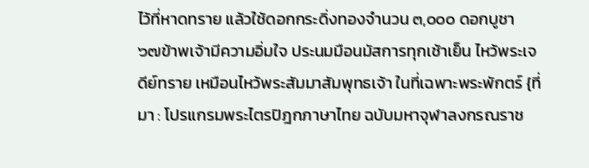ไว้ที่หาดทราย แล้วใช้ดอกกระดิ่งทองจำนวน ๓,๐๐๐ ดอกบูชา
๖๗ข้าพเจ้ามีความอิ่มใจ ประนมมือนมัสการทุกเช้าเย็น ไหว้พระเจดีย์ทราย เหมือนไหว้พระสัมมาสัมพุทธเจ้า ในที่เฉพาะพระพักตร์ {ที่มา : โปรแกรมพระไตรปิฎกภาษาไทย ฉบับมหาจุฬาลงกรณราช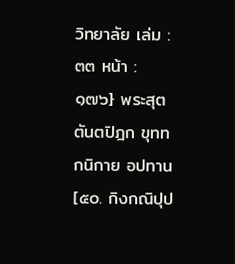วิทยาลัย เล่ม : ๓๓ หน้า : ๑๗๖} พระสุตตันตปิฎก ขุททกนิกาย อปทาน [๕๐. กิงกณิปุป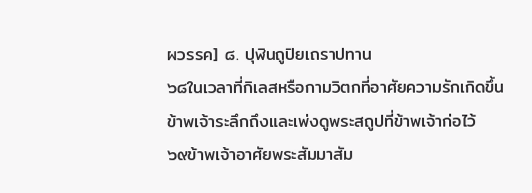ผวรรค] ๘. ปุฬินถูปิยเถราปทาน
๖๘ในเวลาที่กิเลสหรือกามวิตกที่อาศัยความรักเกิดขึ้น ข้าพเจ้าระลึกถึงและเพ่งดูพระสถูปที่ข้าพเจ้าก่อไว้
๖๙ข้าพเจ้าอาศัยพระสัมมาสัม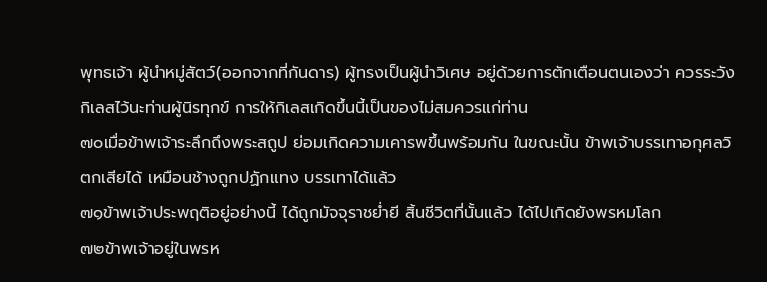พุทธเจ้า ผู้นำหมู่สัตว์(ออกจากที่กันดาร) ผู้ทรงเป็นผู้นำวิเศษ อยู่ด้วยการตักเตือนตนเองว่า ควรระวังกิเลสไว้นะท่านผู้นิรทุกข์ การให้กิเลสเกิดขึ้นนี้เป็นของไม่สมควรแก่ท่าน
๗๐เมื่อข้าพเจ้าระลึกถึงพระสถูป ย่อมเกิดความเคารพขึ้นพร้อมกัน ในขณะนั้น ข้าพเจ้าบรรเทาอกุศลวิตกเสียได้ เหมือนช้างถูกปฏักแทง บรรเทาได้แล้ว
๗๑ข้าพเจ้าประพฤติอยู่อย่างนี้ ได้ถูกมัจจุราชย่ำยี สิ้นชีวิตที่นั้นแล้ว ได้ไปเกิดยังพรหมโลก
๗๒ข้าพเจ้าอยู่ในพรห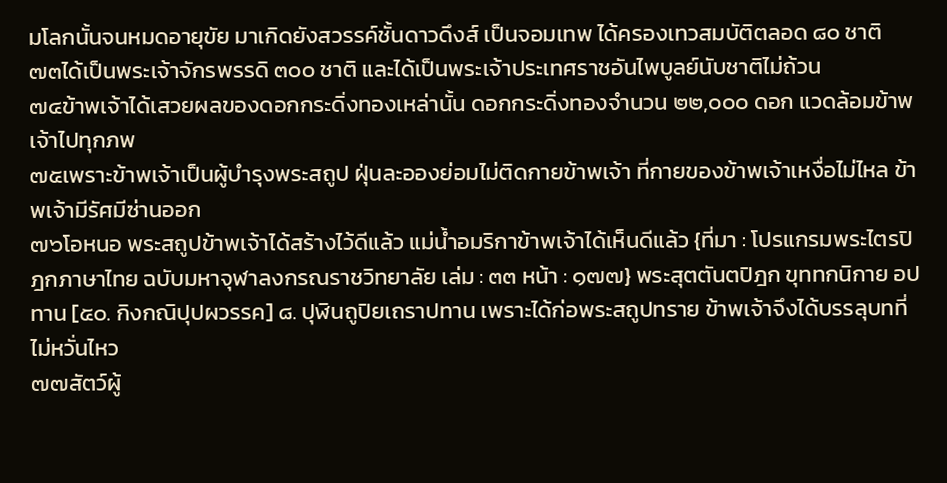มโลกนั้นจนหมดอายุขัย มาเกิดยังสวรรค์ชั้นดาวดึงส์ เป็นจอมเทพ ได้ครองเทวสมบัติตลอด ๘๐ ชาติ
๗๓ได้เป็นพระเจ้าจักรพรรดิ ๓๐๐ ชาติ และได้เป็นพระเจ้าประเทศราชอันไพบูลย์นับชาติไม่ถ้วน
๗๔ข้าพเจ้าได้เสวยผลของดอกกระดิ่งทองเหล่านั้น ดอกกระดิ่งทองจำนวน ๒๒,๐๐๐ ดอก แวดล้อมข้าพเจ้าไปทุกภพ
๗๕เพราะข้าพเจ้าเป็นผู้บำรุงพระสถูป ฝุ่นละอองย่อมไม่ติดกายข้าพเจ้า ที่กายของข้าพเจ้าเหงื่อไม่ไหล ข้าพเจ้ามีรัศมีซ่านออก
๗๖โอหนอ พระสถูปข้าพเจ้าได้สร้างไว้ดีแล้ว แม่น้ำอมริกาข้าพเจ้าได้เห็นดีแล้ว {ที่มา : โปรแกรมพระไตรปิฎกภาษาไทย ฉบับมหาจุฬาลงกรณราชวิทยาลัย เล่ม : ๓๓ หน้า : ๑๗๗} พระสุตตันตปิฎก ขุททกนิกาย อปทาน [๕๐. กิงกณิปุปผวรรค] ๘. ปุฬินถูปิยเถราปทาน เพราะได้ก่อพระสถูปทราย ข้าพเจ้าจึงได้บรรลุบทที่ไม่หวั่นไหว
๗๗สัตว์ผู้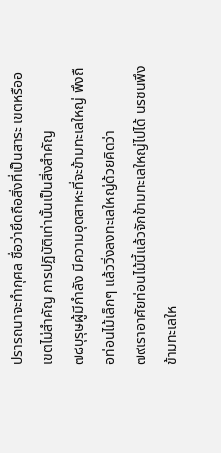ปรารถนาจะทำกุศล ชื่อว่ายึดถือสิ่งที่เป็นสาระ เขตหรืออเขตไม่สำคัญ การปฏิบัติเท่านั้นเป็นสิ่งสำคัญ
๗๘บุรุษผู้มีกำลัง มีความอุตสาหะที่จะข้ามทะเลใหญ่ พึงถือท่อนไม้เล็กๆ แล้ววิ่งลงทะเลใหญ่ด้วยคิดว่า
๗๙เราอาศัยท่อนไม้นี้แล้วจักข้ามทะเลใหญ่ไปได้ นรชนพึงข้ามทะเลให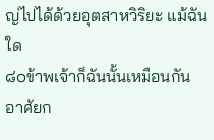ญ่ไปได้ด้วยอุตสาหวิริยะ แม้ฉันใด
๘๐ข้าพเจ้าก็ฉันนั้นเหมือนกัน อาศัยก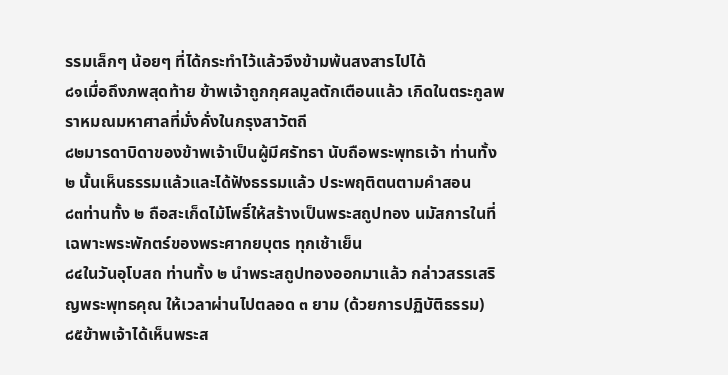รรมเล็กๆ น้อยๆ ที่ได้กระทำไว้แล้วจึงข้ามพ้นสงสารไปได้
๘๑เมื่อถึงภพสุดท้าย ข้าพเจ้าถูกกุศลมูลตักเตือนแล้ว เกิดในตระกูลพราหมณมหาศาลที่มั่งคั่งในกรุงสาวัตถี
๘๒มารดาบิดาของข้าพเจ้าเป็นผู้มีศรัทธา นับถือพระพุทธเจ้า ท่านทั้ง ๒ นั้นเห็นธรรมแล้วและได้ฟังธรรมแล้ว ประพฤติตนตามคำสอน
๘๓ท่านทั้ง ๒ ถือสะเก็ดไม้โพธิ์ให้สร้างเป็นพระสถูปทอง นมัสการในที่เฉพาะพระพักตร์ของพระศากยบุตร ทุกเช้าเย็น
๘๔ในวันอุโบสถ ท่านทั้ง ๒ นำพระสถูปทองออกมาแล้ว กล่าวสรรเสริญพระพุทธคุณ ให้เวลาผ่านไปตลอด ๓ ยาม (ด้วยการปฏิบัติธรรม)
๘๕ข้าพเจ้าได้เห็นพระส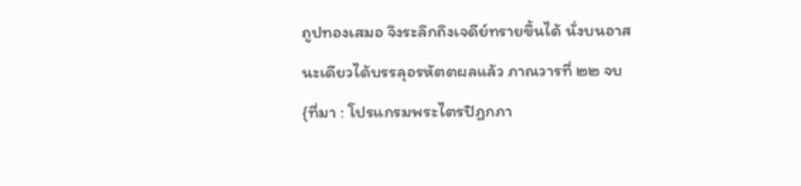ถูปทองเสมอ จึงระลึกถึงเจดีย์ทรายขึ้นได้ นั่งบนอาสนะเดียวได้บรรลุอรหัตตผลแล้ว ภาณวารที่ ๒๒ จบ {ที่มา : โปรแกรมพระไตรปิฎกภา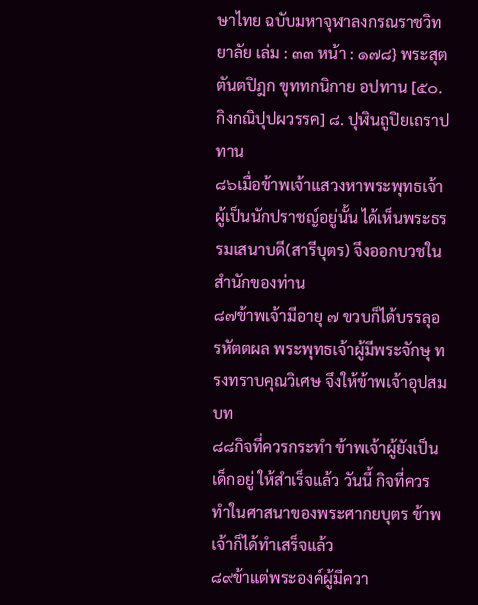ษาไทย ฉบับมหาจุฬาลงกรณราชวิทยาลัย เล่ม : ๓๓ หน้า : ๑๗๘} พระสุตตันตปิฎก ขุททกนิกาย อปทาน [๕๐. กิงกณิปุปผวรรค] ๘. ปุฬินถูปิยเถราปทาน
๘๖เมื่อข้าพเจ้าแสวงหาพระพุทธเจ้าผู้เป็นนักปราชญ์อยู่นั้น ได้เห็นพระธรรมเสนาบดี(สารีบุตร) จึงออกบวชในสำนักของท่าน
๘๗ข้าพเจ้ามีอายุ ๗ ขวบก็ได้บรรลุอรหัตตผล พระพุทธเจ้าผู้มีพระจักษุ ทรงทราบคุณวิเศษ จึงให้ข้าพเจ้าอุปสมบท
๘๘กิจที่ควรกระทำ ข้าพเจ้าผู้ยังเป็นเด็กอยู่ ให้สำเร็จแล้ว วันนี้ กิจที่ควรทำในศาสนาของพระศากยบุตร ข้าพเจ้าก็ได้ทำเสร็จแล้ว
๘๙ข้าแต่พระองค์ผู้มีควา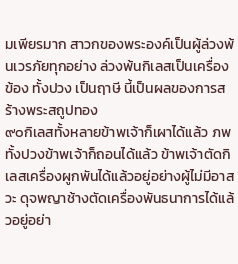มเพียรมาก สาวกของพระองค์เป็นผู้ล่วงพ้นเวรภัยทุกอย่าง ล่วงพ้นกิเลสเป็นเครื่องข้อง ทั้งปวง เป็นฤาษี นี้เป็นผลของการสร้างพระสถูปทอง
๙๐กิเลสทั้งหลายข้าพเจ้าก็เผาได้แล้ว ภพทั้งปวงข้าพเจ้าก็ถอนได้แล้ว ข้าพเจ้าตัดกิเลสเครื่องผูกพันได้แล้วอยู่อย่างผู้ไม่มีอาสวะ ดุจพญาช้างตัดเครื่องพันธนาการได้แล้วอยู่อย่า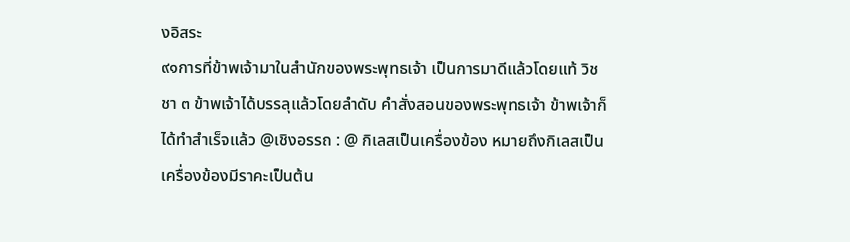งอิสระ
๙๑การที่ข้าพเจ้ามาในสำนักของพระพุทธเจ้า เป็นการมาดีแล้วโดยแท้ วิชชา ๓ ข้าพเจ้าได้บรรลุแล้วโดยลำดับ คำสั่งสอนของพระพุทธเจ้า ข้าพเจ้าก็ได้ทำสำเร็จแล้ว @เชิงอรรถ : @ กิเลสเป็นเครื่องข้อง หมายถึงกิเลสเป็นเครื่องข้องมีราคะเป็นต้น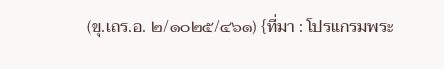(ขุ.เถร.อ. ๒/๑๐๒๕/๔๖๑) {ที่มา : โปรแกรมพระ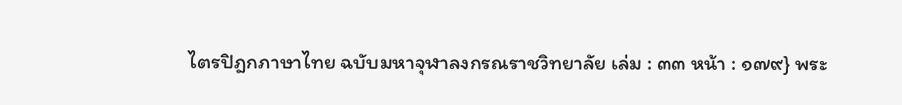ไตรปิฎกภาษาไทย ฉบับมหาจุฬาลงกรณราชวิทยาลัย เล่ม : ๓๓ หน้า : ๑๗๙} พระ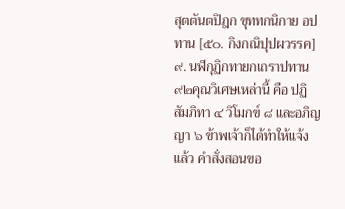สุตตันตปิฎก ขุททกนิกาย อปทาน [๕๐. กิงกณิปุปผวรรค] ๙. นฬกุฏิกทายกเถราปทาน
๙๒คุณวิเศษเหล่านี้ คือ ปฏิสัมภิทา ๔ วิโมกข์ ๘ และอภิญญา ๖ ข้าพเจ้าก็ได้ทำให้แจ้งแล้ว คำสั่งสอนขอ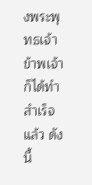งพระพุทธเจ้า ข้าพเจ้าก็ได้ทำสำเร็จแล้ว ดังนี้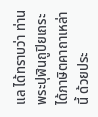แล ได้ทราบว่า ท่านพระปุฬินถูปิยเถระได้ภาษิตคาถาเหล่านี้ ด้วยประ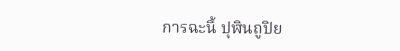การฉะนี้ ปุฬินถูปิย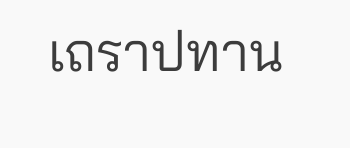เถราปทาน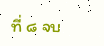ที่ ๘ จบ